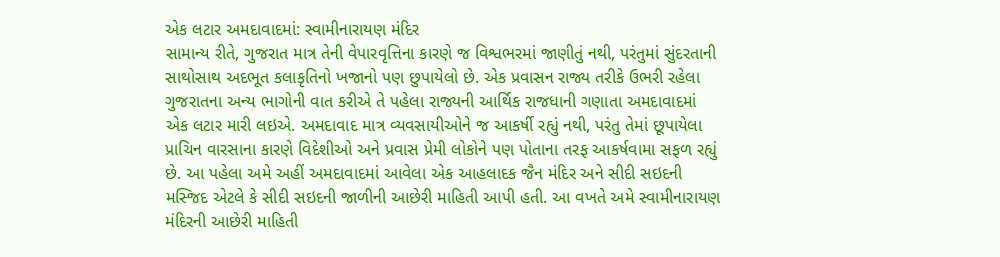એક લટાર અમદાવાદમાં: સ્વામીનારાયણ મંદિર
સામાન્ય રીતે, ગુજરાત માત્ર તેની વેપારવૃત્તિના કારણે જ વિશ્વભરમાં જાણીતું નથી, પરંતુમાં સુંદરતાની સાથોસાથ અદભૂત કલાકૃતિનો ખજાનો પણ છુપાયેલો છે. એક પ્રવાસન રાજ્ય તરીકે ઉભરી રહેલા ગુજરાતના અન્ય ભાગોની વાત કરીએ તે પહેલા રાજ્યની આર્થિક રાજધાની ગણાતા અમદાવાદમાં એક લટાર મારી લઇએ. અમદાવાદ માત્ર વ્યવસાયીઓને જ આકર્ષી રહ્યું નથી, પરંતુ તેમાં છૂપાયેલા પ્રાચિન વારસાના કારણે વિદેશીઓ અને પ્રવાસ પ્રેમી લોકોને પણ પોતાના તરફ આકર્ષવામા સફળ રહ્યું છે. આ પહેલા અમે અહીં અમદાવાદમાં આવેલા એક આહલાદક જૈન મંદિર અને સીદી સઇદની મસ્જિદ એટલે કે સીદી સઇદની જાળીની આછેરી માહિતી આપી હતી. આ વખતે અમે સ્વામીનારાયણ મંદિરની આછેરી માહિતી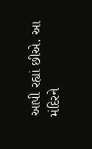આપી રહ્યાં છીએ. આ મંદિરને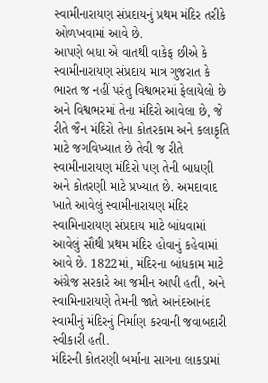સ્વામીનારાયણ સંપ્રદાયનું પ્રથમ મંદિર તરીકે ઓળખવામાં આવે છે.
આપણે બધા એ વાતથી વાકેફ છીએ કે સ્વામીનારાયણ સંપ્રદાય માત્ર ગુજરાત કે ભારત જ નહીં પરંતુ વિશ્વભરમાં ફેલાયેલો છે અને વિશ્વભરમાં તેના મંદિરો આવેલા છે, જે રીતે જૈન મંદિરો તેના કોતરકામ અને કલાકૃતિ માટે જગવિખ્યાત છે તેવી જ રીતે સ્વામીનારાયણ મંદિરો પણ તેની બાધણી અને કોતરણી માટે પ્રખ્યાત છે. અમદાવાદ ખાતે આવેલું સ્વામીનારાયણ મંદિર સ્વામિનારાયણ સંપ્રદાય માટે બાંધવામાં આવેલું સૌથી પ્રથમ મંદિર હોવાનું કહેવામાં આવે છે. 1822માં, મંદિરના બાંધકામ માટે અંગ્રેજ સરકારે આ જમીન આપી હતી, અને સ્વામિનારાયણે તેમની જાતે આનંદઆનંદ સ્વામીનું મંદિરનું નિર્માણ કરવાની જવાબદારી સ્વીકારી હતી.
મંદિરની કોતરણી બર્માના સાગના લાકડામાં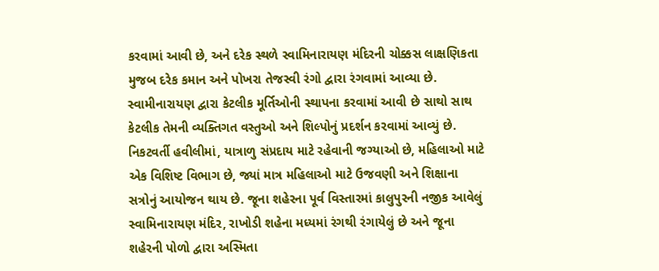કરવામાં આવી છે, અને દરેક સ્થળે સ્વામિનારાયણ મંદિરની ચોક્કસ લાક્ષણિકતા મુજબ દરેક કમાન અને પોખરા તેજસ્વી રંગો દ્વારા રંગવામાં આવ્યા છે. સ્વામીનારાયણ દ્વારા કેટલીક મૂર્તિઓની સ્થાપના કરવામાં આવી છે સાથો સાથ કેટલીક તેમની વ્યક્તિગત વસ્તુઓ અને શિલ્પોનું પ્રદર્શન કરવામાં આવ્યું છે. નિકટવર્તી હવીલીમાં, યાત્રાળુ સંપ્રદાય માટે રહેવાની જગ્યાઓ છે, મહિલાઓ માટે એક વિશિષ્ટ વિભાગ છે, જ્યાં માત્ર મહિલાઓ માટે ઉજવણી અને શિક્ષાના સત્રોનું આયોજન થાય છે. જૂના શહેરના પૂર્વ વિસ્તારમાં કાલુપુરની નજીક આવેલું સ્વામિનારાયણ મંદિર, રાખોડી શહેના મધ્યમાં રંગથી રંગાયેલું છે અને જૂના શહેરની પોળો દ્વારા અસ્મિતા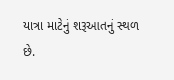યાત્રા માટેનું શરૂઆતનું સ્થળ છે.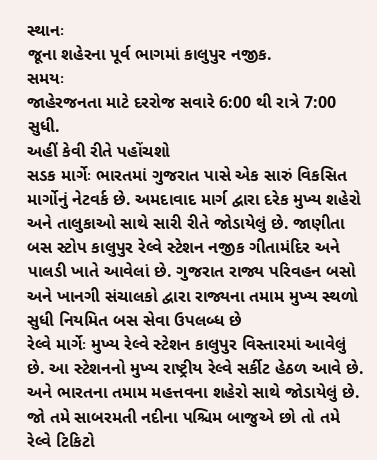સ્થાનઃ
જૂના શહેરના પૂર્વ ભાગમાં કાલુપુર નજીક.
સમયઃ
જાહેરજનતા માટે દરરોજ સવારે 6:00 થી રાત્રે 7:00 સુધી.
અહીં કેવી રીતે પહોંચશો
સડક માર્ગેઃ ભારતમાં ગુજરાત પાસે એક સારું વિકસિત માર્ગોનું નેટવર્ક છે. અમદાવાદ માર્ગ દ્વારા દરેક મુખ્ય શહેરો અને તાલુકાઓ સાથે સારી રીતે જોડાયેલું છે. જાણીતા બસ સ્ટોપ કાલુપુર રેલ્વે સ્ટેશન નજીક ગીતામંદિર અને પાલડી ખાતે આવેલાં છે. ગુજરાત રાજ્ય પરિવહન બસો અને ખાનગી સંચાલકો દ્વારા રાજ્યના તમામ મુખ્ય સ્થળો સુધી નિયમિત બસ સેવા ઉપલબ્ધ છે
રેલ્વે માર્ગેઃ મુખ્ય રેલ્વે સ્ટેશન કાલુપુર વિસ્તારમાં આવેલું છે. આ સ્ટેશનનો મુખ્ય રાષ્ટ્રીય રેલ્વે સર્કીટ હેઠળ આવે છે. અને ભારતના તમામ મહત્તવના શહેરો સાથે જોડાયેલું છે. જો તમે સાબરમતી નદીના પશ્ચિમ બાજુએ છો તો તમે રેલ્વે ટિકિટો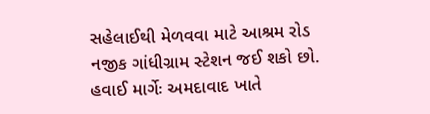સહેલાઈથી મેળવવા માટે આશ્રમ રોડ નજીક ગાંધીગ્રામ સ્ટેશન જઈ શકો છો.
હવાઈ માર્ગેઃ અમદાવાદ ખાતે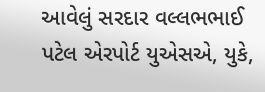આવેલું સરદાર વલ્લભભાઈ પટેલ એરપોર્ટ યુએસએ, યુકે,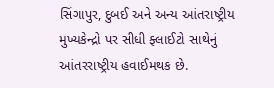સિંગાપુર, દુબઈ અને અન્ય આંતરાષ્ટ્રીય મુખ્યકેન્દ્રો પર સીધી ફ્લાઈટો સાથેનું આંતરરાષ્ટ્રીય હવાઈમથક છે.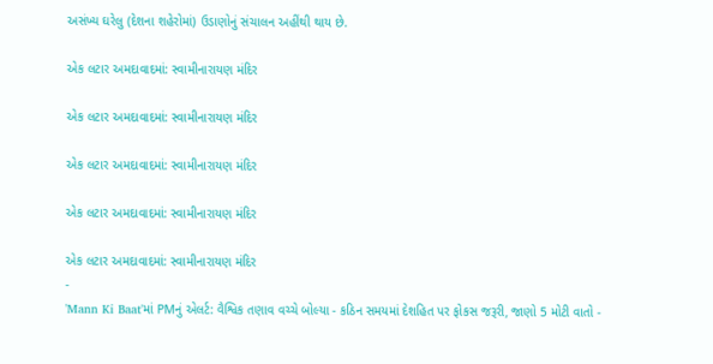અસંખ્ય ઘરેલુ (દેશના શહેરોમાં) ઉડાણોનું સંચાલન અહીંથી થાય છે.

એક લટાર અમદાવાદમાં: સ્વામીનારાયણ મંદિર

એક લટાર અમદાવાદમાં: સ્વામીનારાયણ મંદિર

એક લટાર અમદાવાદમાં: સ્વામીનારાયણ મંદિર

એક લટાર અમદાવાદમાં: સ્વામીનારાયણ મંદિર

એક લટાર અમદાવાદમાં: સ્વામીનારાયણ મંદિર
-
'Mann Ki Baat'માં PMનું એલર્ટ: વૈશ્વિક તણાવ વચ્ચે બોલ્યા - કઠિન સમયમાં દેશહિત પર ફોકસ જરૂરી, જાણો 5 મોટી વાતો -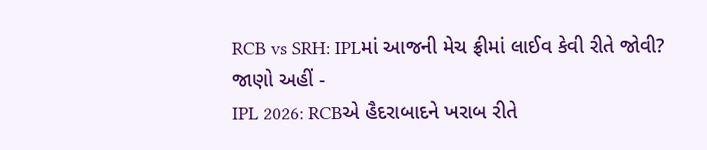RCB vs SRH: IPLમાં આજની મેચ ફ્રીમાં લાઈવ કેવી રીતે જોવી? જાણો અહીં -
IPL 2026: RCBએ હૈદરાબાદને ખરાબ રીતે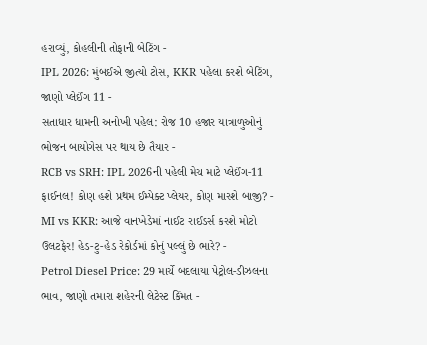હરાવ્યું, કોહલીની તોફાની બેટિંગ -
IPL 2026: મુંબઈએ જીત્યો ટોસ, KKR પહેલા કરશે બેટિંગ, જાણો પ્લેઈંગ 11 -
સતાધાર ધામની અનોખી પહેલ: રોજ 10 હજાર યાત્રાળુઓનું ભોજન બાયોગેસ પર થાય છે તૈયાર -
RCB vs SRH: IPL 2026ની પહેલી મેચ માટે પ્લેઈંગ-11 ફાઈનલ! કોણ હશે પ્રથમ ઈમ્પેક્ટ પ્લેયર, કોણ મારશે બાજી? -
MI vs KKR: આજે વાનખેડેમાં નાઈટ રાઈડર્સ કરશે મોટો ઉલટફેર! હેડ-ટુ-હેડ રેકોર્ડમાં કોનું પલ્લું છે ભારે? -
Petrol Diesel Price: 29 માર્ચે બદલાયા પેટ્રોલ-ડીઝલના ભાવ, જાણો તમારા શહેરની લેટેસ્ટ કિંમત -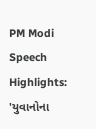PM Modi Speech Highlights: 'યુવાનોના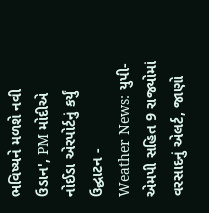ભવિષ્યને મળશે નવી ઉડાન', PM મોદીએ નોઈડા એરપોર્ટનું કર્યું ઉદ્ઘાટન -
Weather News: યુપી-એમપી સહિત 9 રાજ્યોમાં વરસાદનું એલર્ટ, જાણો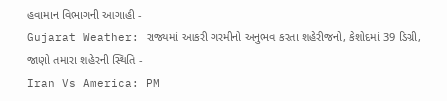હવામાન વિભાગની આગાહી -
Gujarat Weather: રાજ્યમાં આકરી ગરમીનો અનુભવ કરતા શહેરીજનો, કેશોદમાં 39 ડિગ્રી, જાણો તમારા શહેરની સ્થિતિ -
Iran Vs America: PM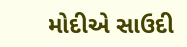મોદીએ સાઉદી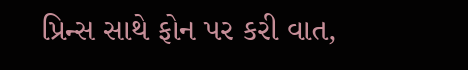પ્રિન્સ સાથે ફોન પર કરી વાત,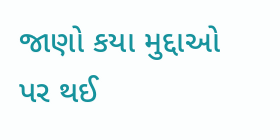જાણો કયા મુદ્દાઓ પર થઈ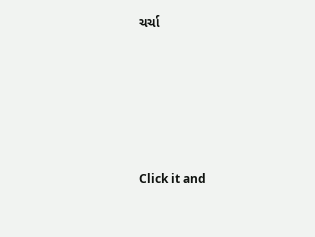ચર્ચા






Click it and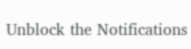Unblock the Notifications